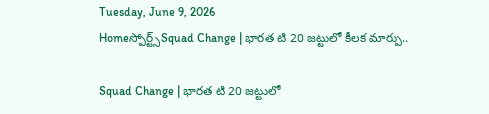Tuesday, June 9, 2026
Homeస్పోర్ట్స్Squad Change | భారత టి 20 జట్టులో కీలక మార్పు..

Squad Change | భారత టి 20 జట్టులో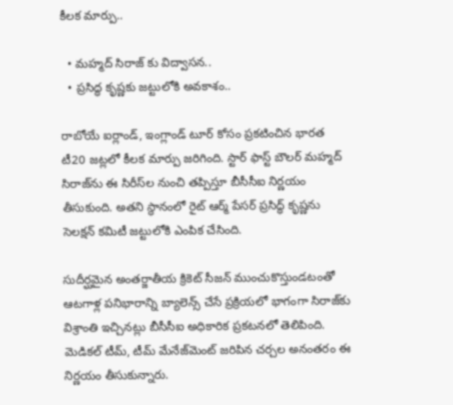కీలక మార్పు..

  • మహ్మద్ సిరాజ్ కు విద్వాసన..
  • ప్రసిద్ధ కృష్ణకు జట్టులోకి అవకాశం..

రాబోయే ఐర్లాండ్, ఇంగ్లాండ్ టూర్‌ కోసం ప్రకటించిన భారత టీ20 జట్లలో కీలక మార్పు జరిగింది. స్టార్ ఫాస్ట్ బౌలర్ మహ్మద్ సిరాజ్‌ను ఈ సిరీస్‌ల నుంచి తప్పిస్తూ బీసీసీఐ నిర్ణయం తీసుకుంది. అతని స్థానంలో రైట్ ఆర్మ్ పేసర్ ప్రసిద్ధ్ కృష్ణను సెలక్షన్ కమిటీ జట్టులోకి ఎంపిక చేసింది.

సుదీర్ఘమైన అంతర్జాతీయ క్రికెట్ సీజన్ ముంచుకొస్తుండటంతో ఆటగాళ్ల పనిభారాన్ని బ్యాలెన్స్‌ చేసే ప్రక్రియలో భాగంగా సిరాజ్‌కు విశ్రాంతి ఇచ్చినట్లు బీసీసీఐ అధికారిక ప్రకటనలో తెలిపింది. మెడికల్ టీమ్, టీమ్ మేనేజ్‌మెంట్ జరిపిన చర్చల అనంతరం ఈ నిర్ణయం తీసుకున్నారు.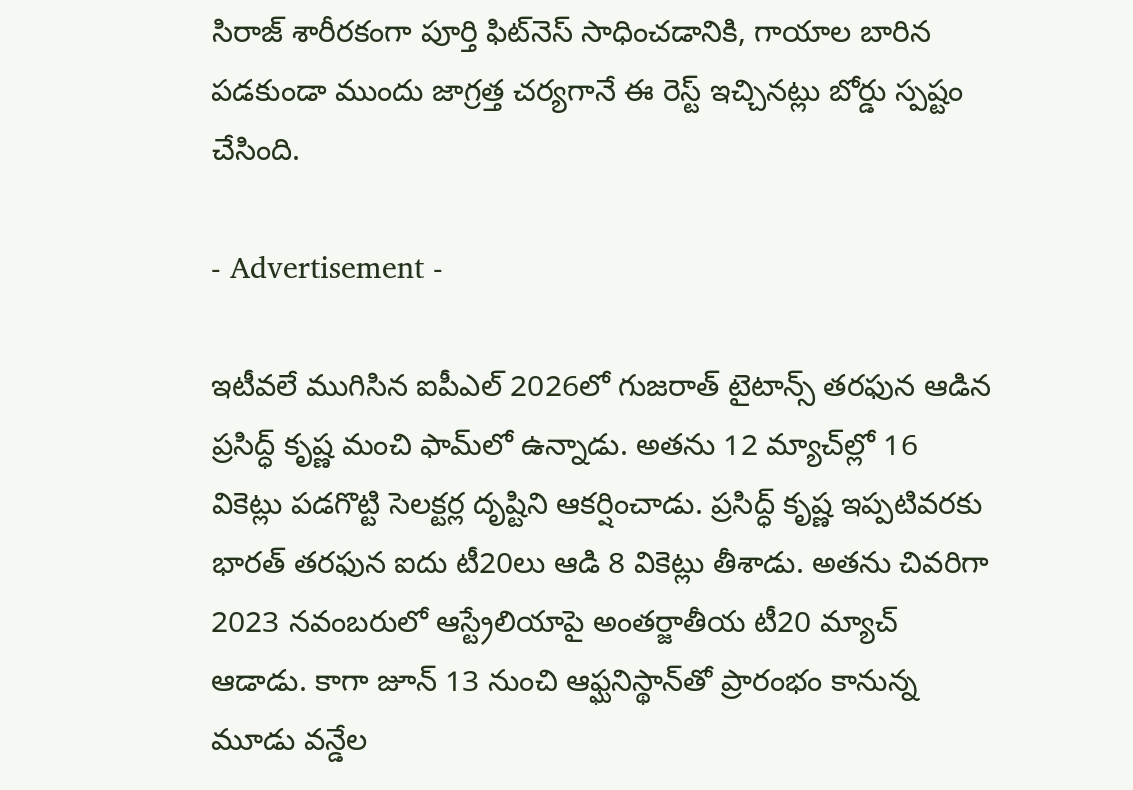సిరాజ్ శారీరకంగా పూర్తి ఫిట్‌నెస్‌ సాధించడానికి, గాయాల బారిన పడకుండా ముందు జాగ్రత్త చర్యగానే ఈ రెస్ట్ ఇచ్చినట్లు బోర్డు స్పష్టం చేసింది.

- Advertisement -

ఇటీవలే ముగిసిన ఐపీఎల్ 2026లో గుజరాత్ టైటాన్స్ తరఫున ఆడిన ప్రసిద్ధ్ కృష్ణ మంచి ఫామ్‌లో ఉన్నాడు. అతను 12 మ్యాచ్‌ల్లో 16 వికెట్లు పడగొట్టి సెలక్టర్ల దృష్టిని ఆకర్షించాడు. ప్రసిద్ధ్ కృష్ణ ఇప్పటివరకు భారత్ తరఫున ఐదు టీ20లు ఆడి 8 వికెట్లు తీశాడు. అతను చివరిగా 2023 నవంబరులో ఆస్ట్రేలియాపై అంతర్జాతీయ టీ20 మ్యాచ్ ఆడాడు. కాగా జూన్ 13 నుంచి ఆఫ్ఘనిస్థాన్‌తో ప్రారంభం కానున్న మూడు వన్డేల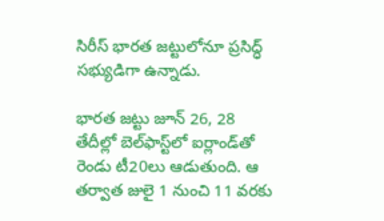సిరీస్ భారత జట్టులోనూ ప్రసిద్ధ్ సభ్యుడిగా ఉన్నాడు.

భారత జట్టు జూన్ 26, 28 తేదీల్లో బెల్‌ఫాస్ట్‌లో ఐర్లాండ్‌తో రెండు టీ20లు ఆడుతుంది. ఆ తర్వాత జులై 1 నుంచి 11 వరకు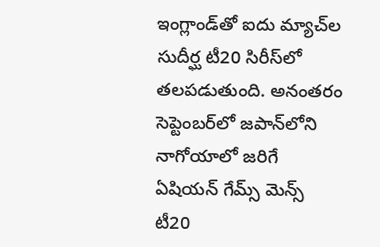ఇంగ్లాండ్‌తో ఐదు మ్యాచ్‌ల సుదీర్ఘ టీ20 సిరీస్‌లో తలపడుతుంది. అనంతరం సెప్టెంబర్‌లో జపాన్‌లోని నాగోయాలో జరిగే ఏషియన్ గేమ్స్ మెన్స్ టీ20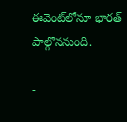ఈవెంట్‌లోనూ భారత్ పాల్గొననుంది.

-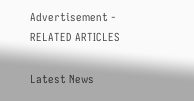Advertisement -
RELATED ARTICLES

Latest News